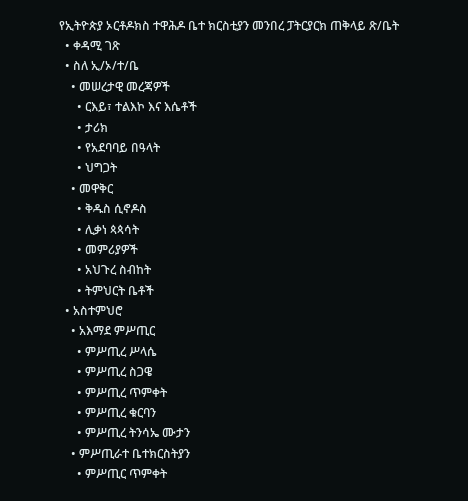የኢትዮጵያ ኦርቶዶክስ ተዋሕዶ ቤተ ክርስቲያን መንበረ ፓትርያርክ ጠቅላይ ጽ/ቤት
  • ቀዳሚ ገጽ
  • ስለ ኢ/ኦ/ተ/ቤ
    • መሠረታዊ መረጃዎች
      • ርእይ፣ ተልእኮ እና እሴቶች
      • ታሪክ
      • የአደባባይ በዓላት
      • ህግጋት
    • መዋቅር
      • ቅዱስ ሲኖዶስ
      • ሊቃነ ጳጳሳት
      • መምሪያዎች
      • አህጉረ ስብከት
      • ትምህርት ቤቶች
  • አስተምህሮ
    • አእማደ ምሥጢር
      • ምሥጢረ ሥላሴ
      • ምሥጢረ ስጋዌ
      • ምሥጢረ ጥምቀት
      • ምሥጢረ ቁርባን
      • ምሥጢረ ትንሳኤ ሙታን
    • ምሥጢራተ ቤተክርስትያን
      • ምሥጢር ጥምቀት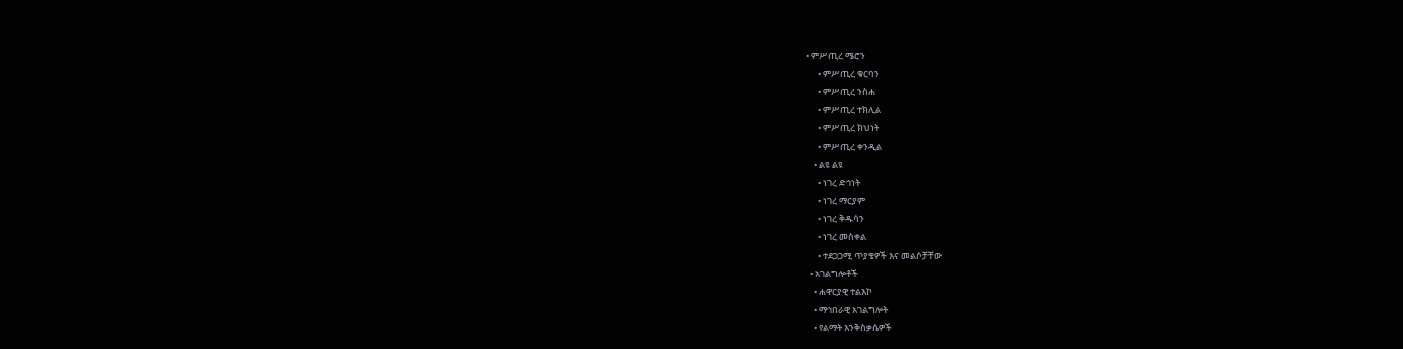• ምሥጢረ ሜሮን
      • ምሥጢረ ቁርባን
      • ምሥጢረ ንስሐ
      • ምሥጢረ ተክሊል
      • ምሥጢረ ክህነት
      • ምሥጢረ ቀንዲል
    • ልዩ ልዩ
      • ነገረ ድኅነት
      • ነገረ ማርያም
      • ነገረ ቅዱሳን
      • ነገረ መስቀል
      • ተደጋጋሚ ጥያቄዎች እና መልሶቻቸው
  • አገልግሎቶች
    • ሐዋርያዊ ተልእኮ
    • ማኅበራዊ አገልግሎት
    • የልማት እንቅስቃሴዎች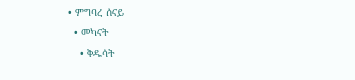• ምግባረ ሰናይ
  • መካናት
    • ቅዱሳት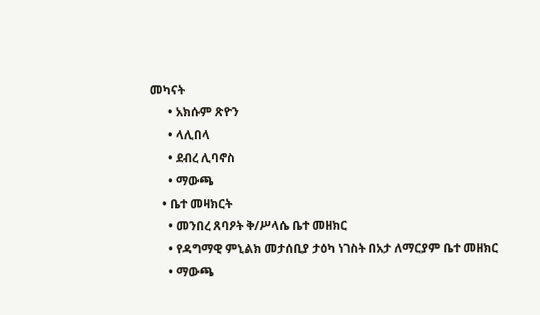መካናት
      • አክሱም ጽዮን
      • ላሊበላ
      • ደብረ ሊባኖስ
      • ማውጫ
    • ቤተ መዛክርት
      • መንበረ ጸባዖት ቅ/ሥላሴ ቤተ መዘክር
      • የዳግማዊ ምኒልክ መታሰቢያ ታዕካ ነገስት በአታ ለማርያም ቤተ መዘክር
      • ማውጫ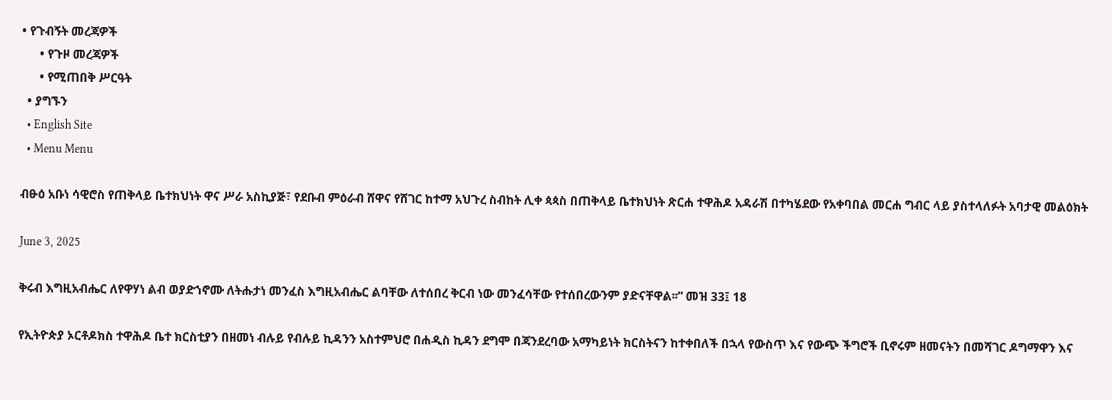• የጉብኝት መረጃዎች
      • የጉዞ መረጃዎች
      • የሚጠበቅ ሥርዓት
  • ያግኙን
  • English Site
  • Menu Menu

ብፁዕ አቡነ ሳዊሮስ የጠቅላይ ቤተክህነት ዋና ሥራ አስኪያጅ፣ የደቡብ ምዕራብ ሸዋና የሸገር ከተማ አህጉረ ስብከት ሊቀ ጳጳስ በጠቅላይ ቤተክህነት ጽርሐ ተዋሕዶ አዳራሽ በተካሄደው የአቀባበል መርሐ ግብር ላይ ያስተላለፉት አባታዊ መልዕክት

June 3, 2025

ቅሩብ እግዚአብሔር ለየዋሃነ ልብ ወያድኀኖሙ ለትሑታነ መንፈስ እግዚአብሔር ልባቸው ለተሰበረ ቅርብ ነው መንፈሳቸው የተሰበረውንም ያድናቸዋል፡፡” መዝ 33፤ 18

የኢትዮጵያ ኦርቶዶክስ ተዋሕዶ ቤተ ክርስቲያን በዘመነ ብሉይ የብሉይ ኪዳንን አስተምህሮ በሐዲስ ኪዳን ደግሞ በጃንደረባው አማካይነት ክርስትናን ከተቀበለች በኋላ የውስጥ እና የውጭ ችግሮች ቢኖሩም ዘመናትን በመሻገር ዶግማዋን እና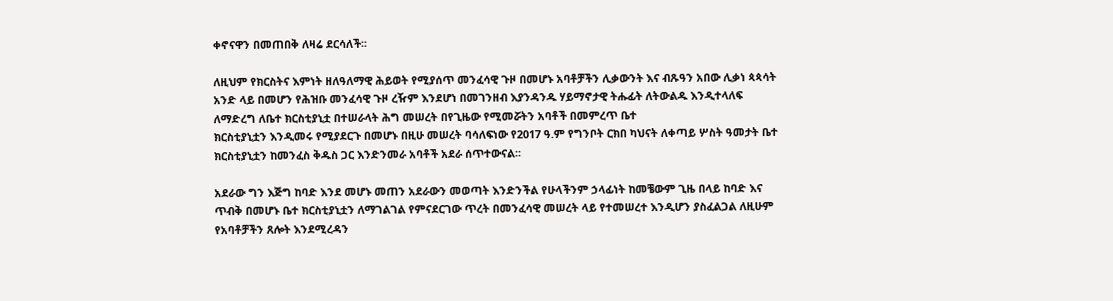ቀኖናዋን በመጠበቅ ለዛሬ ደርሳለች፡፡

ለዚህም የክርስትና እምነት ዘለዓለማዊ ሕይወት የሚያሰጥ መንፈሳዊ ጉዞ በመሆኑ አባቶቻችን ሊቃውንት እና ብጹዓን አበው ሊቃነ ጳጳሳት አንድ ላይ በመሆን የሕዝቡ መንፈሳዊ ጉዞ ረዥም እንደሆነ በመገንዘብ እያንዳንዱ ሃይማኖታዊ ትሑፊት ለትውልዱ እንዲተላለፍ ለማድረግ ለቤተ ክርስቲያኒቷ በተሠራላት ሕግ መሠረት በየጊዜው የሚመሯትን አባቶች በመምረጥ ቤተ
ክርስቲያኒቷን እንዲመሩ የሚያደርጉ በመሆኑ በዚሁ መሠረት ባሳለፍነው የ2017 ዓ.ም የግንቦት ርክበ ካህናት ለቀጣይ ሦስት ዓመታት ቤተ ክርስቲያኒቷን ከመንፈስ ቅዱስ ጋር እንድንመራ አባቶች አደራ ሰጥተውናል፡፡

አደራው ግን እጅግ ከባድ እንደ መሆኑ መጠን አደራውን መወጣት እንድንችል የሁላችንም ኃላፊነት ከመቼውም ጊዜ በላይ ከባድ እና ጥብቅ በመሆኑ ቤተ ክርስቲያኒቷን ለማገልገል የምናደርገው ጥረት በመንፈሳዊ መሠረት ላይ የተመሠረተ እንዲሆን ያስፈልጋል ለዚሁም የአባቶቻችን ጸሎት እንደሚረዳን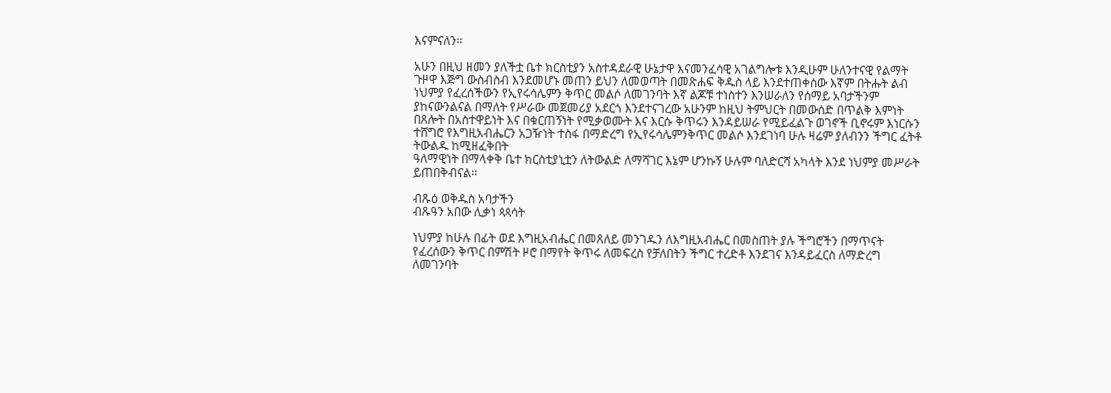እናምናለን፡፡

አሁን በዚህ ዘመን ያለችቷ ቤተ ክርስቲያን አስተዳደራዊ ሁኔታዋ እናመንፈሳዊ አገልግሎቱ እንዲሁም ሁለንተናዊ የልማት ጉዞዋ እጅግ ውስብስብ እንደመሆኑ መጠን ይህን ለመወጣት በመጽሐፍ ቅዱስ ላይ እንደተጠቀሰው እኛም በትሑት ልብ ነህምያ የፈረሰችውን የኢየሩሳሌምን ቅጥር መልሶ ለመገንባት እኛ ልጆቹ ተነስተን እንሠራለን የሰማይ አባታችንም ያከናውንልናል በማለት የሥራው መጀመሪያ አደርጎ እንደተናገረው አሁንም ከዚህ ትምህርት በመውሰድ በጥልቅ እምነት በጸሎት በአስተዋይነት እና በቁርጠኝነት የሚቃወሙት እና እርሱ ቅጥሩን እንዳይሠራ የሚይፈልጉ ወገኖች ቢኖሩም እነርሱን ተሸግሮ የእግዚአብሔርን አጋዥነት ተስፋ በማድረግ የኢየሩሳሌምንቅጥር መልሶ እንደገነባ ሁሉ ዛሬም ያለብንን ችግር ፈትቶ ትውልዱ ከሚዘፈቅበት
ዓለማዊነት በማላቀቅ ቤተ ክርስቲያኒቷን ለትውልድ ለማሻገር እኔም ሆንኩኝ ሁሉም ባለድርሻ አካላት እንደ ነህምያ መሥራት ይጠበቅብናል፡፡

ብጹዕ ወቅዱስ አባታችን
ብጹዓን አበው ሊቃነ ጳጳሳት

ነህምያ ከሁሉ በፊት ወደ እግዚአብሔር በመጸለይ መንገዱን ለእግዚአብሔር በመስጠት ያሉ ችግሮችን በማጥናት የፈረሰውን ቅጥር በምሽት ዞሮ በማየት ቅጥሩ ለመፍረስ የቻለበትን ችግር ተረድቶ እንደገና እንዳይፈርስ ለማድረግ ለመገንባት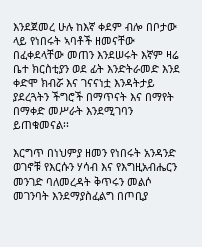እንደጀመረ ሁሉ ከእኛ ቀደም ብሎ በቦታው ላይ የነበሩት ኣባቶች ዘመናቸው በፈቀደላቸው መጠን እንደሠሩት እኛም ዛሬ ቤተ ክርስቲያን ወደ ፊት እንድትራመድ እንደ ቀድሞ ክብሯ እና ገናናነቷ እንዳትታይ ያደረጓትን ችግሮች በማጥናት እና በማየት በማቀድ መሥራት እንደሚገባን ይጠቁመናል፡፡

እርግጥ በነህምያ ዘመን የነበሩት አንዳንድ ወገኖቹ የእርሱን ሃሳብ እና የእግዚአብሔርን መንገድ ባለመረዳት ቅጥሩን መልሶ መገንባት እንደማያስፈልግ በጦቢያ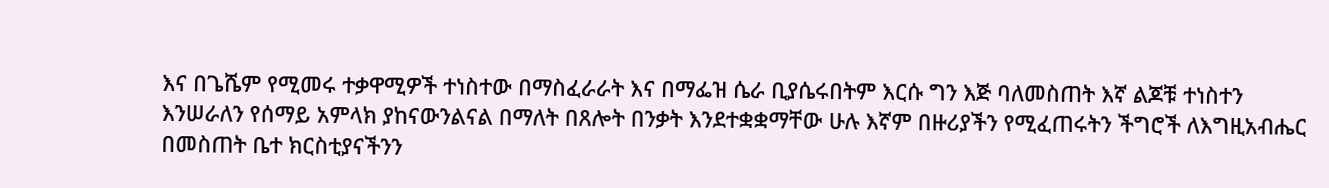እና በጌሼም የሚመሩ ተቃዋሚዎች ተነስተው በማስፈራራት እና በማፌዝ ሴራ ቢያሴሩበትም እርሱ ግን እጅ ባለመስጠት እኛ ልጆቹ ተነስተን
እንሠራለን የሰማይ አምላክ ያከናውንልናል በማለት በጸሎት በንቃት እንደተቋቋማቸው ሁሉ እኛም በዙሪያችን የሚፈጠሩትን ችግሮች ለእግዚአብሔር በመስጠት ቤተ ክርስቲያናችንን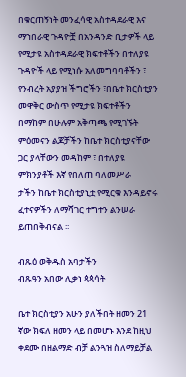በቁርጠኝነት መንፈሳዊ አስተዳደራዊ እና ማኀበራዊ ጉዳዮቿ በአንዳንድ ቢታዎች ላይ የሚታዩ አስተዳደራዊ ክፍተቶችን በተለያዩ ጉዳዮች ላይ የሚነሱ አለመግባባቶችን ፣ የንብረት አያያዝ ችግሮችን ፣በቤተ ክርስቲያን መዋቅር ውስጥ የሚታዩ ክፍተቶችን በማከም በሁሉም አቅጣጫ የሚገኙት ምዕመናን ልጆቻችን ከቤተ ክርስቲያናቸው ጋር ያላቸውን መዳከም ፣ በተለያዩ ምክንያቶች እኛ የበለጠ ባለመሥራ
ታችን ከቤተ ክርስቲያኒቷ የሚርቁ እንዳይኖሩ ፈተናዎችን ለማሻገር ተግተን ልንሠራ ይጠበቅብናል ፡፡

ብጹዕ ወቅዱስ አባታችን
ብጹዓን አበው ሊቃነ ጳጳሳት

ቤተ ክርስቲያን አሁን ያለችበት ዘመን 21 ኛው ክፍለ ዘመን ላይ በመሆኑ እንደ ከዚህ ቀደሙ በዘልማድ ብቻ ልንጓዝ ስለማይቻል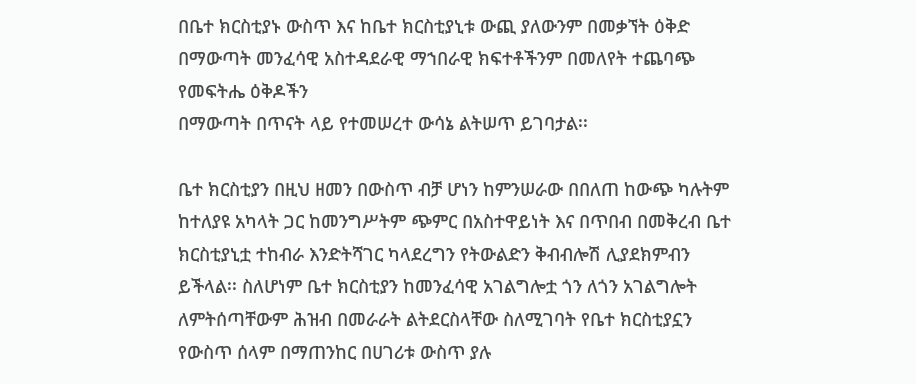በቤተ ክርስቲያኑ ውስጥ እና ከቤተ ክርስቲያኒቱ ውጪ ያለውንም በመቃኘት ዕቅድ በማውጣት መንፈሳዊ አስተዳደራዊ ማኀበራዊ ክፍተቶችንም በመለየት ተጨባጭ የመፍትሔ ዕቅዶችን
በማውጣት በጥናት ላይ የተመሠረተ ውሳኔ ልትሠጥ ይገባታል፡፡

ቤተ ክርስቲያን በዚህ ዘመን በውስጥ ብቻ ሆነን ከምንሠራው በበለጠ ከውጭ ካሉትም ከተለያዩ አካላት ጋር ከመንግሥትም ጭምር በአስተዋይነት እና በጥበብ በመቅረብ ቤተ ክርስቲያኒቷ ተከብራ እንድትሻገር ካላደረግን የትውልድን ቅብብሎሽ ሊያደክምብን ይችላል፡፡ ስለሆነም ቤተ ክርስቲያን ከመንፈሳዊ አገልግሎቷ ጎን ለጎን አገልግሎት ለምትሰጣቸውም ሕዝብ በመራራት ልትደርስላቸው ስለሚገባት የቤተ ክርስቲያኗን የውስጥ ሰላም በማጠንከር በሀገሪቱ ውስጥ ያሉ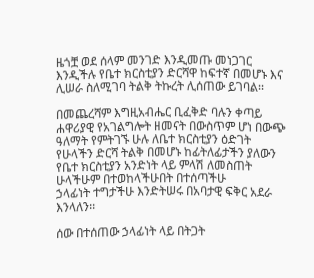ዜጎቿ ወደ ሰላም መንገድ እንዲመጡ መነጋገር እንዲችሉ የቤተ ክርስቲያን ድርሻዋ ከፍተኛ በመሆኑ እና ሊሠራ ስለሚገባ ትልቅ ትኩረት ሊሰጠው ይገባል፡፡

በመጨረሻም እግዚአብሔር ቢፈቅድ ባሉን ቀጣይ ሐዋሪያዊ የአገልግሎት ዘመናት በውስጥም ሆነ በውጭ ዓለማት የምትገኙ ሁሉ ለቤተ ክርስቲያን ዕድገት የሁላችን ድርሻ ትልቅ በመሆኑ ከፊትለፊታችን ያለውን የቤተ ክርስቲያን አንድነት ላይ ምላሽ ለመስጠት ሁላችሁም በተወከላችሁበት በተሰጣችሁ
ኃላፊነት ተግታችሁ እንድትሠሩ በአባታዊ ፍቅር አደራ እንላለን፡፡

ሰው በተሰጠው ኃላፊነት ላይ በትጋት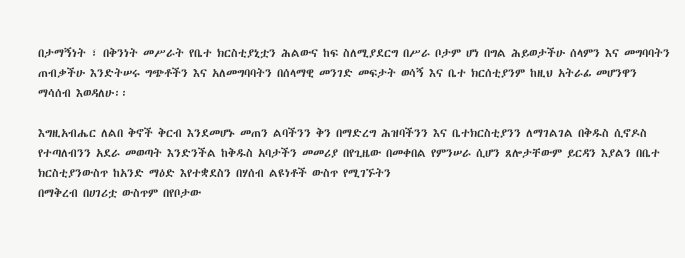በታማኝነት ፣ በቅንነት መሥራት የቤተ ክርስቲያኒቷን ሕልውና ከፍ ስለሚያደርግ በሥራ ቦታም ሆነ በግል ሕይወታችሁ ሰላምን እና መግባባትን ጠብቃችሁ እንድትሠሩ ግጭቶችን እና አለመግባባትን በሰላማዊ መንገድ መፍታት ወሳኝ እና ቤተ ክርሰቲያንም ከዚህ አትራፊ መሆንዋን ማሳሰብ እወዳለሁ፡፡

እግዚአብሔር ለልበ ቅኖች ቅርብ እንደመሆኑ መጠን ልባችንን ቅን በማድረግ ሕዝባችንን እና ቤተክርስቲያንን ለማገልገል በቅዱስ ሲኖዶስ የተጣለብንን አደራ መወጣት እንድንችል ከቅዱስ አባታችን መመሪያ በየጊዜው በመቀበል የምንሠራ ሲሆን ጸሎታቸውም ይርዳን እያልን በቤተ ክርስቲያንውስጥ ከአንድ ማዕድ እየተቋደስን በሃሰብ ልዩነቶች ውስጥ የሚገኙትን
በማቅረብ በሀገሪቷ ውስጥም በየቦታው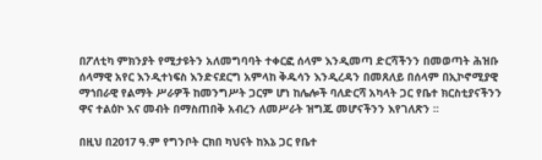በፖለቲካ ምክንያት የሚታዩትን አለመግባባት ተቀርፎ ሰላም እንዲመጣ ድርሻችንን በመወጣት ሕዝቡ ሰላማዊ አየር እንዲተነፍስ እንድናደርግ አምላከ ቅዱሳን እንዲረዳን በመጸለይ በሰላም በኢኮኖሚያዊ ማኀበራዊ የልማት ሥራዎች ከመንግሥት ጋርም ሆነ ከሌሎች ባለድርሻ አካላት ጋር የቤተ ክርስቲያናችንን ዋና ተልዕኮ እና መብት በማስጠበቅ አብረን ለመሥራት ዝግጁ መሆናችንን እየገለጽን ፡፡

በዚህ በ2017 ዓ.ም የግንቦት ርክበ ካህናት ከእኔ ጋር የቤተ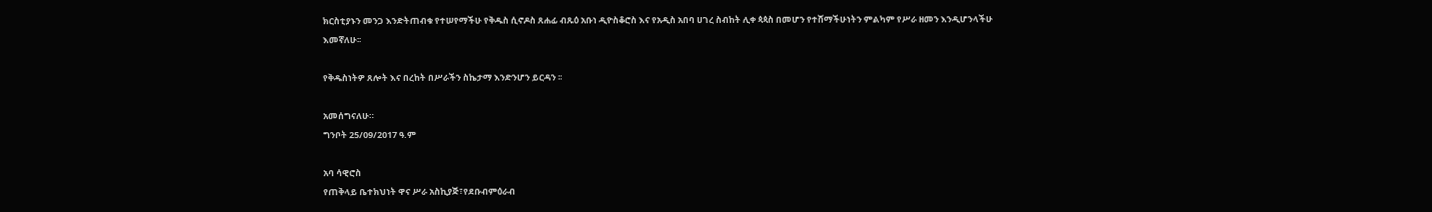ክርስቲያኑን መንጋ እንድትጠብቁ የተሠየማችሁ የቅዱስ ሲኖዶስ ጸሐፊ ብጹዕ አቡነ ዲዮስቆሮስ እና የአዲስ አበባ ሀገረ ስብከት ሊቀ ጳጳስ በመሆን የተሸማችሁነትን ምልካም የሥራ ዘመን እንዲሆንላችሁ እመኛለሁ፡፡

የቅዱስነትዎ ጸሎት እና በረከት በሥራችን ስኬታማ እንድንሆን ይርዳን ፡፡

አመሰግናለሁ።
ግንቦት 25/09/2017 ዓ.ም

አባ ሳዊሮስ
የጠቅላይ ቤተክህነት ዋና ሥራ አስኪያጅ፣የደቡብምዕራብ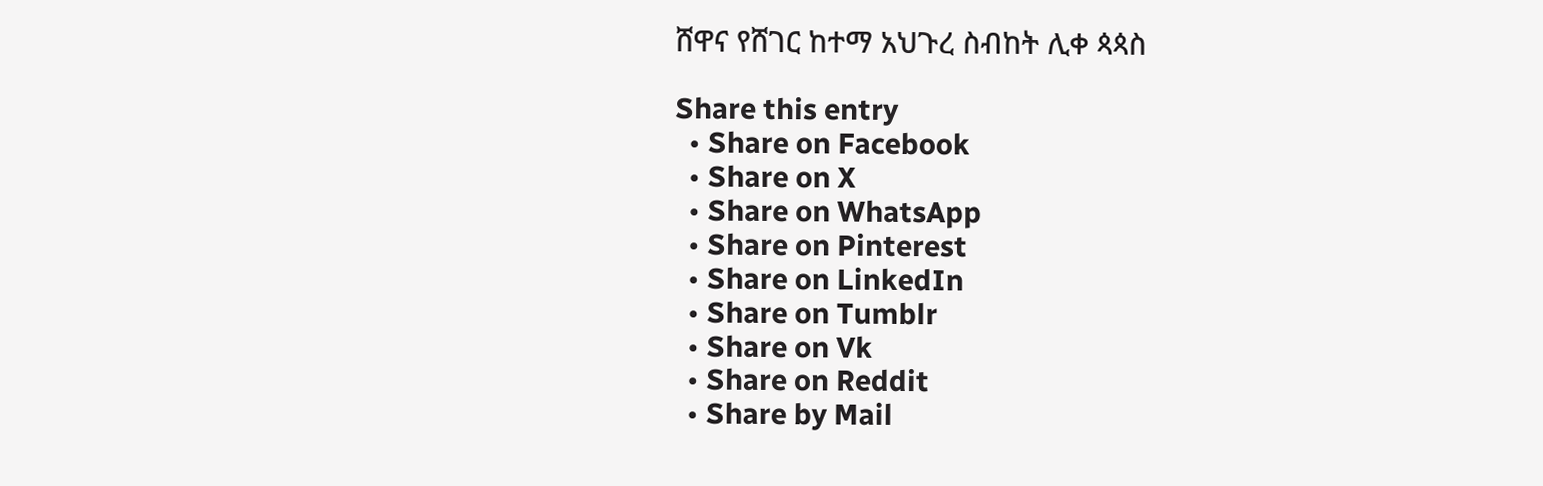ሸዋና የሸገር ከተማ አህጉረ ስብከት ሊቀ ጳጳስ

Share this entry
  • Share on Facebook
  • Share on X
  • Share on WhatsApp
  • Share on Pinterest
  • Share on LinkedIn
  • Share on Tumblr
  • Share on Vk
  • Share on Reddit
  • Share by Mail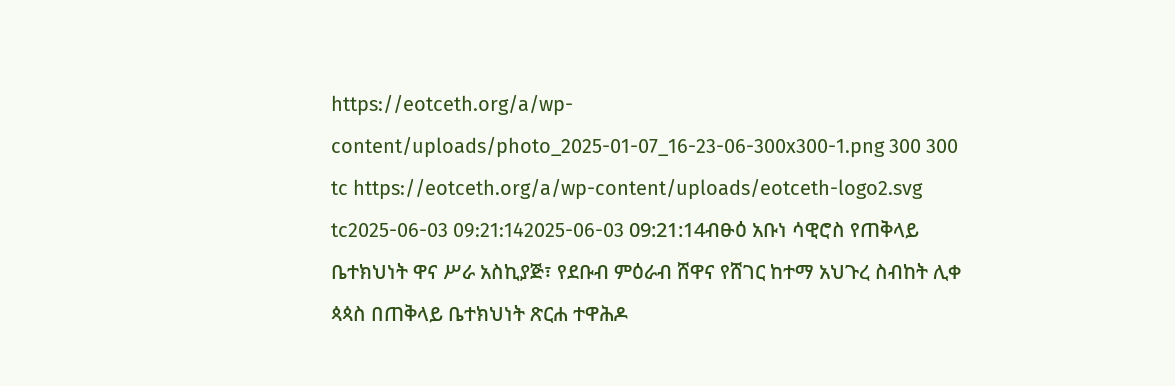https://eotceth.org/a/wp-content/uploads/photo_2025-01-07_16-23-06-300x300-1.png 300 300 tc https://eotceth.org/a/wp-content/uploads/eotceth-logo2.svg tc2025-06-03 09:21:142025-06-03 09:21:14ብፁዕ አቡነ ሳዊሮስ የጠቅላይ ቤተክህነት ዋና ሥራ አስኪያጅ፣ የደቡብ ምዕራብ ሸዋና የሸገር ከተማ አህጉረ ስብከት ሊቀ ጳጳስ በጠቅላይ ቤተክህነት ጽርሐ ተዋሕዶ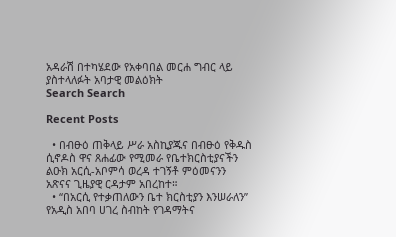አዳራሽ በተካሄደው የአቀባበል መርሐ ግብር ላይ ያስተላለፉት አባታዊ መልዕክት
Search Search

Recent Posts

  • በብፁዕ ጠቅላይ ሥራ አስኪያጁና በብፁዕ የቅዱስ ሲኖዶስ ዋና ጸሐፊው የሚመራ የቤተክርስቲያናችን ልዑክ አርሲ-አቦምሳ ወረዳ ተገኝቶ ምዕመናንን አጽናና ጊዜያዊ ርዳታም አበረከተ።
  • “በአርሲ የተቃጠለውን ቤተ ክርስቲያን እንሠራለን” የአዲስ አበባ ሀገረ ስብከት የገዳማትና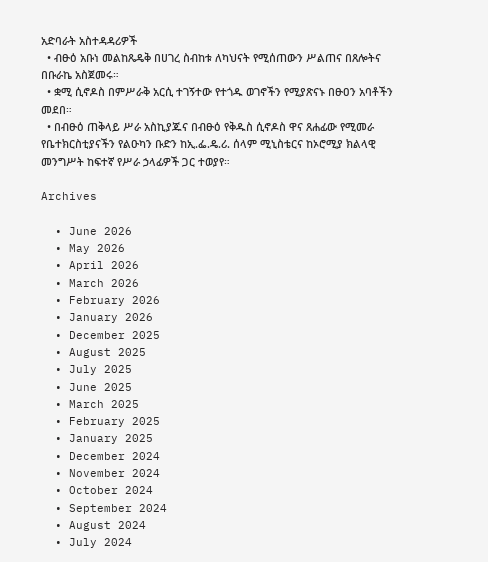አድባራት አስተዳዳሪዎች
  • ብፁዕ አቡነ መልከጼዴቅ በሀገረ ስብከቱ ለካህናት የሚሰጠውን ሥልጠና በጸሎትና በቡራኬ አስጀመሩ።
  • ቋሚ ሲኖዶስ በምሥራቅ አርሲ ተገኝተው የተጎዱ ወገኖችን የሚያጽናኑ በፁዐን አባቶችን መደበ።
  • በብፁዕ ጠቅላይ ሥራ አስኪያጁና በብፁዕ የቅዱስ ሲኖዶስ ዋና ጸሐፊው የሚመራ የቤተክርስቲያናችን የልዑካን ቡድን ከኢ.ፌ.ዴ.ሪ. ሰላም ሚኒስቴርና ከኦሮሚያ ክልላዊ መንግሥት ከፍተኛ የሥራ ኃላፊዎች ጋር ተወያየ።

Archives

  • June 2026
  • May 2026
  • April 2026
  • March 2026
  • February 2026
  • January 2026
  • December 2025
  • August 2025
  • July 2025
  • June 2025
  • March 2025
  • February 2025
  • January 2025
  • December 2024
  • November 2024
  • October 2024
  • September 2024
  • August 2024
  • July 2024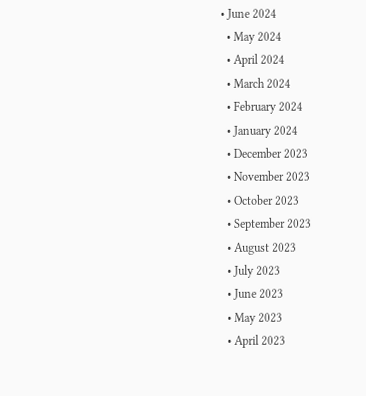• June 2024
  • May 2024
  • April 2024
  • March 2024
  • February 2024
  • January 2024
  • December 2023
  • November 2023
  • October 2023
  • September 2023
  • August 2023
  • July 2023
  • June 2023
  • May 2023
  • April 2023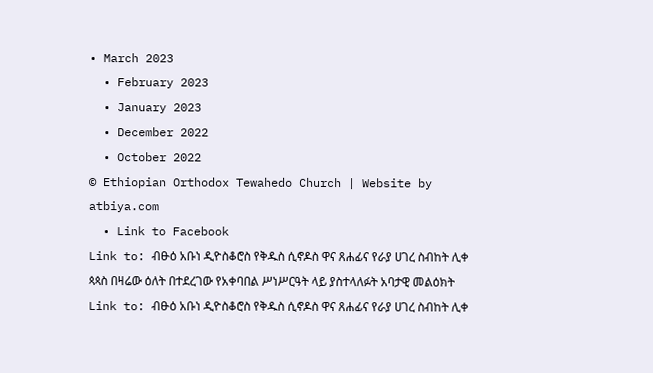• March 2023
  • February 2023
  • January 2023
  • December 2022
  • October 2022
© Ethiopian Orthodox Tewahedo Church | Website by atbiya.com
  • Link to Facebook
Link to: ብፁዕ አቡነ ዲዮስቆሮስ የቅዱስ ሲኖዶስ ዋና ጸሐፊና የራያ ሀገረ ስብከት ሊቀ ጳጳስ በዛሬው ዕለት በተደረገው የአቀባበል ሥነሥርዓት ላይ ያስተላለፉት አባታዊ መልዕክት Link to: ብፁዕ አቡነ ዲዮስቆሮስ የቅዱስ ሲኖዶስ ዋና ጸሐፊና የራያ ሀገረ ስብከት ሊቀ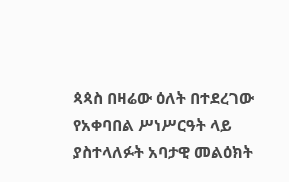ጳጳስ በዛሬው ዕለት በተደረገው የአቀባበል ሥነሥርዓት ላይ ያስተላለፉት አባታዊ መልዕክት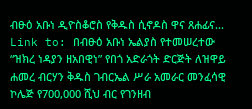ብፁዕ አቡነ ዲዮስቆሮስ የቅዱስ ሲኖዶስ ዋና ጸሐፊና... Link to: በብፁዕ አቡነ ኤልያስ የተመሠረተው “ዝክረ ነዳያን ዘአበዊነ” የበጎ አድራጎት ድርጅት ለዝዋይ ሐመረ ብርሃን ቅዱስ ገብርኤል ሥራ አመራር መንፈሳዊ ኮሌጅ የ700,000 ሺህ ብር የገንዘብ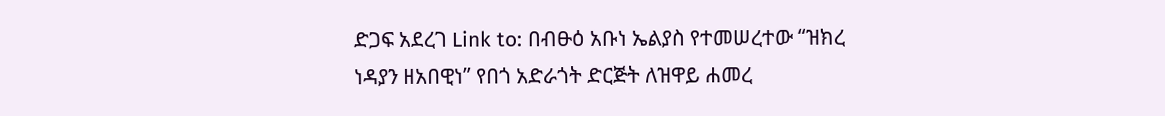ድጋፍ አደረገ Link to: በብፁዕ አቡነ ኤልያስ የተመሠረተው “ዝክረ ነዳያን ዘአበዊነ” የበጎ አድራጎት ድርጅት ለዝዋይ ሐመረ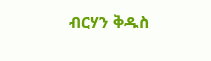ብርሃን ቅዱስ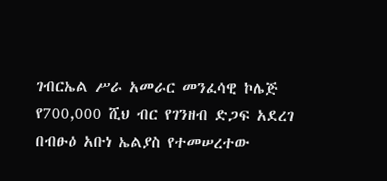ገብርኤል ሥራ አመራር መንፈሳዊ ኮሌጅ የ700,000 ሺህ ብር የገንዘብ ድጋፍ አደረገ በብፁዕ አቡነ ኤልያስ የተመሠረተው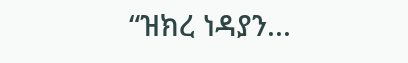“ዝክረ ነዳያን...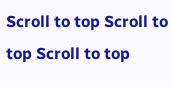Scroll to top Scroll to top Scroll to top